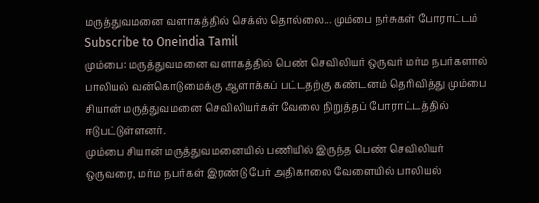மருத்துவமனை வளாகத்தில் செக்ஸ் தொல்லை... மும்பை நர்சுகள் போராட்டம்
Subscribe to Oneindia Tamil
மும்பை: மருத்துவமனை வளாகத்தில் பெண் செவிலியர் ஒருவர் மர்ம நபர்களால் பாலியல் வன்கொடுமைக்கு ஆளாக்கப் பட்டதற்கு கண்டனம் தெரிவித்து மும்பை சியான் மருத்துவமனை செவிலியர்கள் வேலை நிறுத்தப் போராட்டத்தில் ஈடுபட்டுள்ளனர்.
மும்பை சியான் மருத்துவமனையில் பணியில் இருந்த பெண் செவிலியர் ஒருவரை, மர்ம நபர்கள் இரண்டு பேர் அதிகாலை வேளையில் பாலியல்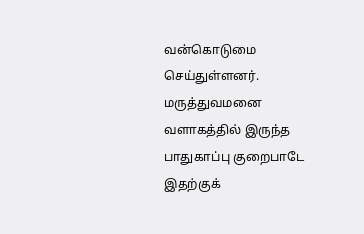வன்கொடுமை செய்துள்ளனர். மருத்துவமனை வளாகத்தில் இருந்த பாதுகாப்பு குறைபாடே இதற்குக்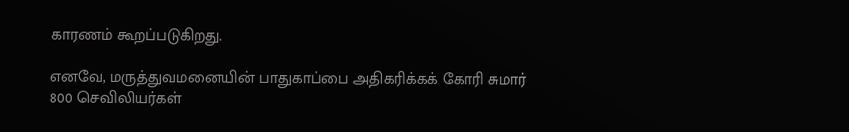காரணம் கூறப்படுகிறது.

எனவே, மருத்துவமனையின் பாதுகாப்பை அதிகரிக்கக் கோரி சுமார் 800 செவிலியர்கள்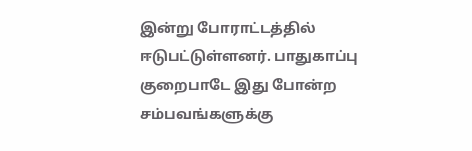இன்று போராட்டத்தில் ஈடுபட்டுள்ளனர். பாதுகாப்பு குறைபாடே இது போன்ற சம்பவங்களுக்கு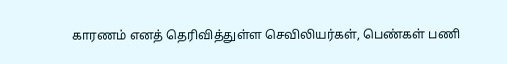காரணம் எனத் தெரிவித்துள்ள செவிலியர்கள், பெண்கள் பணி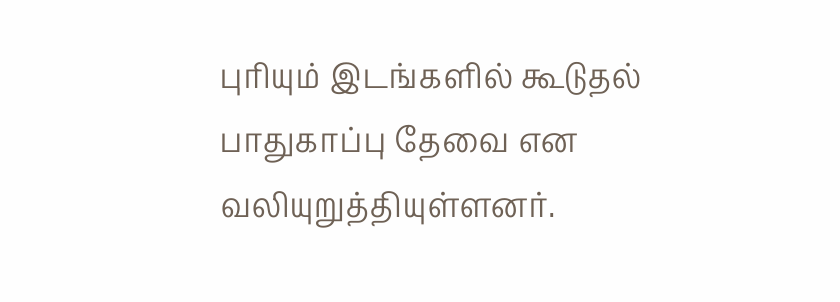புரியும் இடங்களில் கூடுதல் பாதுகாப்பு தேவை என வலியுறுத்தியுள்ளனர்.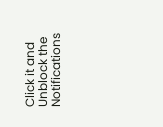Click it and Unblock the Notifications